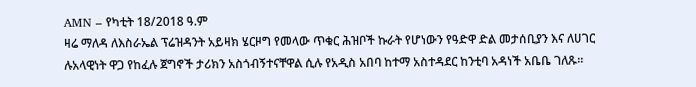AMN – የካቲት 18/2018 ዓ.ም
ዛሬ ማለዳ ለእስራኤል ፕሬዝዳንት አይዛክ ሄርዞግ የመላው ጥቁር ሕዝቦች ኩራት የሆነውን የዓድዋ ድል መታሰቢያን እና ለሀገር ሉአላዊነት ዋጋ የከፈሉ ጀግኖች ታሪክን አስጎብኝተናቸዋል ሲሉ የአዲስ አበባ ከተማ አስተዳደር ከንቲባ አዳነች አቤቤ ገለጹ።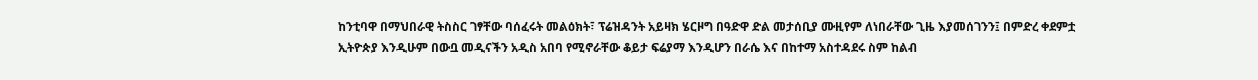ከንቲባዋ በማህበራዊ ትስስር ገፃቸው ባሰፈሩት መልዕክት፣ ፕሬዝዳንት አይዛክ ሄርዞግ በዓድዋ ድል መታሰቢያ ሙዚየም ለነበራቸው ጊዜ እያመሰገንን፤ በምድረ ቀደምቷ ኢትዮጵያ እንዲሁም በውቧ መዲናችን አዲስ አበባ የሚኖራቸው ቆይታ ፍሬያማ እንዲሆን በራሴ እና በከተማ አስተዳደሩ ስም ከልብ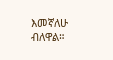እመኛለሁ ብለዋል።